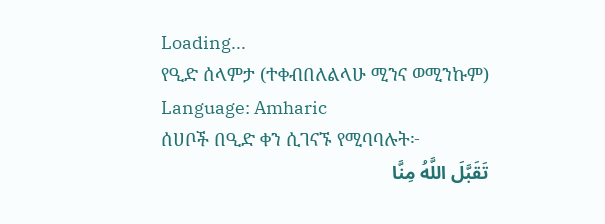Loading...
የዒድ ሰላምታ (ተቀብበለልላሁ ሚንና ወሚንኩም)
Language: Amharic
ሰሀቦች በዒድ ቀን ሲገናኙ የሚባባሉት፦
تَقَبَّلَ اللَّهُ مِنَّا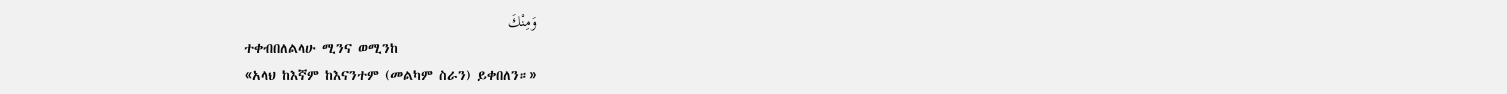وَمِنْكَ
ተቀብበለልላሁ ሚንና ወሚንከ
«አላህ ከእኛም ከእናንተም (መልካም ስራን) ይቀበለን።»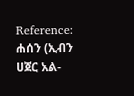Reference: ሐሰን (ኢብን ሀጀር አል-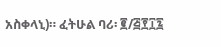አስቀላኒ)። ፈትሁል ባሪ፡ ፪/፭፻፲፯